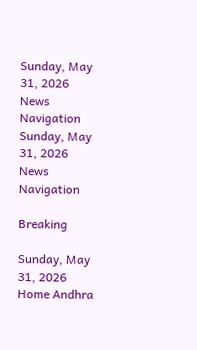Sunday, May 31, 2026
News Navigation
Sunday, May 31, 2026
News Navigation

Breaking

Sunday, May 31, 2026
Home Andhra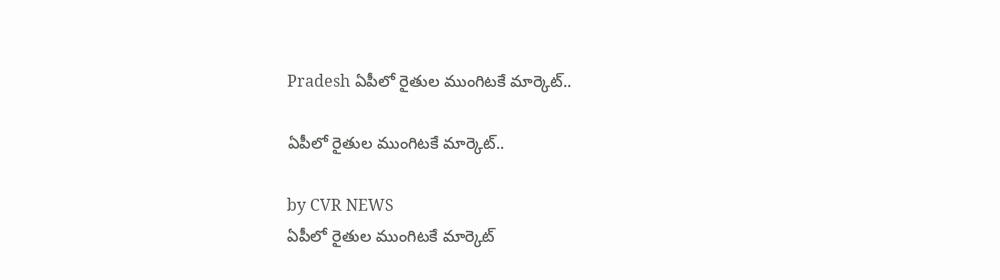Pradesh ఏపీలో రైతుల ముంగిటకే మార్కెట్..

ఏపీలో రైతుల ముంగిటకే మార్కెట్..

by CVR NEWS
ఏపీలో రైతుల ముంగిటకే మార్కెట్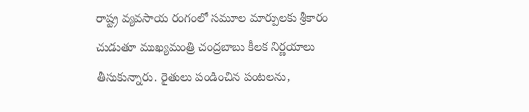రాష్ట్ర వ్యవసాయ రంగంలో సమూల మార్పులకు శ్రీకారం చుడుతూ ముఖ్యమంత్రి చంద్రబాబు కీలక నిర్ణయాలు తీసుకున్నారు. రైతులు పండించిన పంటలను,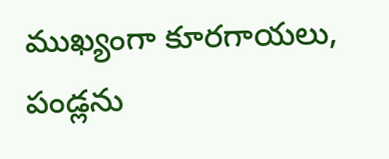ముఖ్యంగా కూరగాయలు, పండ్లను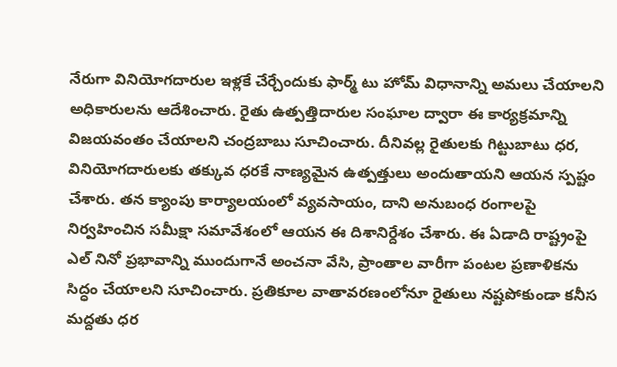నేరుగా వినియోగదారుల ఇళ్లకే చేర్చేందుకు ఫార్మ్ టు హోమ్ విధానాన్ని అమలు చేయాలని అధికారులను ఆదేశించారు. రైతు ఉత్పత్తిదారుల సంఘాల ద్వారా ఈ కార్యక్రమాన్ని విజయవంతం చేయాలని చంద్రబాబు సూచించారు. దీనివల్ల రైతులకు గిట్టుబాటు ధర, వినియోగదారులకు తక్కువ ధరకే నాణ్యమైన ఉత్పత్తులు అందుతాయని ఆయన స్పష్టం చేశారు. తన క్యాంపు కార్యాలయంలో వ్యవసాయం, దాని అనుబంధ రంగాలపై నిర్వహించిన సమీక్షా సమావేశంలో ఆయన ఈ దిశానిర్దేశం చేశారు. ఈ ఏడాది రాష్ట్రంపై ఎల్ నినో ప్రభావాన్ని ముందుగానే అంచనా వేసి, ప్రాంతాల వారీగా పంటల ప్రణాళికను సిద్ధం చేయాలని సూచించారు. ప్రతికూల వాతావరణంలోనూ రైతులు నష్టపోకుండా కనీస మద్దతు ధర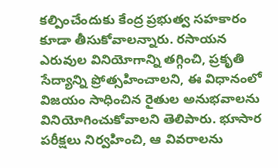కల్పించేందుకు కేంద్ర ప్రభుత్వ సహకారం కూడా తీసుకోవాలన్నారు. రసాయన ఎరువుల వినియోగాన్ని తగ్గించి, ప్రకృతి సేద్యాన్ని ప్రోత్సహించాలని, ఈ విధానంలో విజయం సాధించిన రైతుల అనుభవాలను వినియోగించుకోవాలని తెలిపారు. భూసార పరీక్షలు నిర్వహించి, ఆ వివరాలను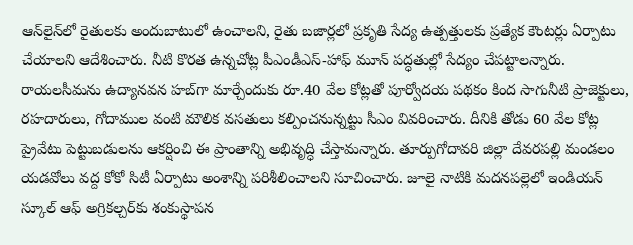ఆన్‌లైన్‌లో రైతులకు అందుబాటులో ఉంచాలని, రైతు బజార్లలో ప్రకృతి సేద్య ఉత్పత్తులకు ప్రత్యేక కౌంటర్లు ఏర్పాటు చేయాలని ఆదేశించారు. నీటి కొరత ఉన్నచోట్ల పీఎండీఎస్-హాఫ్ మూన్ పద్ధతుల్లో సేద్యం చేపట్టాలన్నారు. రాయలసీమను ఉద్యానవన హబ్‌గా మార్చేందుకు రూ.40 వేల కోట్లతో పూర్వోదయ పథకం కింద సాగునీటి ప్రాజెక్టులు, రహదారులు, గోదాముల వంటి మౌలిక వసతులు కల్పించనున్నట్టు సీఎం వివరించారు. దీనికి తోడు 60 వేల కోట్ల ప్రైవేటు పెట్టుబడులను ఆకర్షించి ఈ ప్రాంతాన్ని అభివృద్ధి చేస్తామన్నారు. తూర్పుగోదావరి జిల్లా దేవరపల్లి మండలం యడవోలు వద్ద కోకో సిటీ ఏర్పాటు అంశాన్ని పరిశీలించాలని సూచించారు. జూలై నాటికి మదనపల్లెలో ఇండియన్ స్కూల్ ఆఫ్ అగ్రికల్చర్‌కు శంకుస్థాపన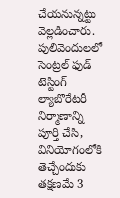చేయనున్నట్టు వెల్లడించారు. పులివెందులలో సెంట్రల్ ఫుడ్ టెస్టింగ్ ల్యాబొరేటరీ నిర్మాణాన్ని పూర్తి చేసి, వినియోగంలోకి తెచ్చేందుకు తక్షణమే 3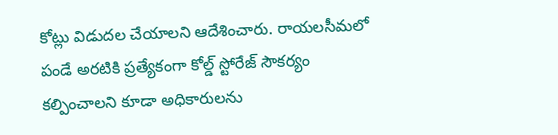కోట్లు విడుదల చేయాలని ఆదేశించారు. రాయలసీమలో పండే అరటికి ప్రత్యేకంగా కోల్డ్ స్టోరేజ్ సౌకర్యం కల్పించాలని కూడా అధికారులను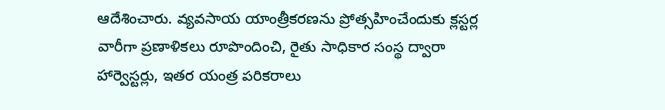ఆదేశించారు. వ్యవసాయ యాంత్రీకరణను ప్రోత్సహించేందుకు క్లస్టర్ల వారీగా ప్రణాళికలు రూపొందించి, రైతు సాధికార సంస్థ ద్వారా హార్వెస్టర్లు, ఇతర యంత్ర పరికరాలు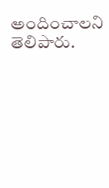అందించాలని తెలిపారు.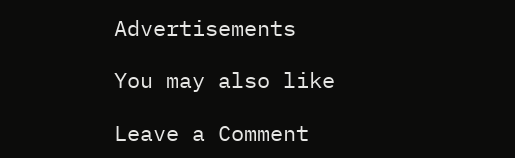Advertisements

You may also like

Leave a Comment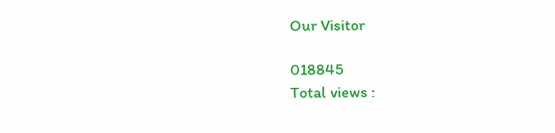Our Visitor

018845
Total views :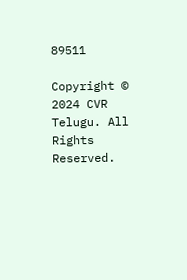89511

Copyright © 2024 CVR Telugu. All Rights Reserved.